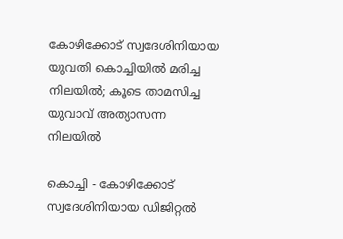കോഴിക്കോട് സ്വദേശിനിയായ യുവതി കൊച്ചിയിൽ മരിച്ച നിലയിൽ; കൂടെ താമസിച്ച യുവാവ് അത്യാസന്ന നിലയിൽ

കൊച്ചി - കോഴിക്കോട് സ്വദേശിനിയായ ഡിജിറ്റൽ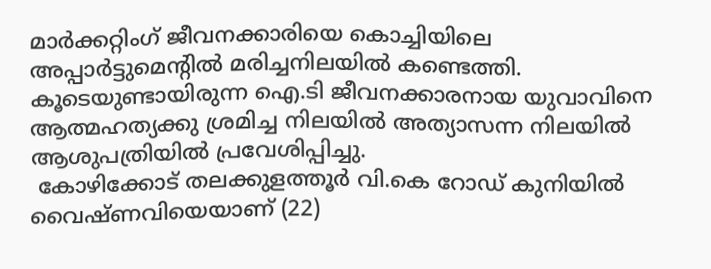മാർക്കറ്റിംഗ് ജീവനക്കാരിയെ കൊച്ചിയിലെ അപ്പാർട്ടുമെന്റിൽ മരിച്ചനിലയിൽ കണ്ടെത്തി. കൂടെയുണ്ടായിരുന്ന ഐ.ടി ജീവനക്കാരനായ യുവാവിനെ ആത്മഹത്യക്കു ശ്രമിച്ച നിലയിൽ അത്യാസന്ന നിലയിൽ ആശുപത്രിയിൽ പ്രവേശിപ്പിച്ചു.
 കോഴിക്കോട് തലക്കുളത്തൂർ വി.കെ റോഡ് കുനിയിൽ വൈഷ്ണവിയെയാണ് (22)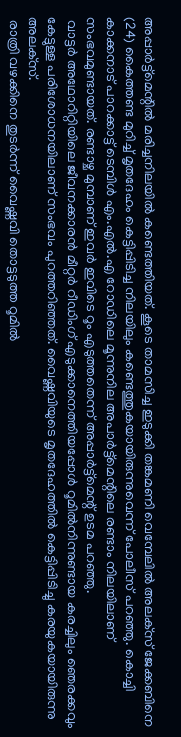അപ്പാർട്ട്‌മെന്റിൽ മരിച്ചനിലയിൽ കണ്ടെത്തിയത്. കൂടെ താമസിച്ച ഇടുക്കി തങ്കമണി വെമ്പേലിൽ അലക്‌സ് ജേക്കബിനെ (24) കൈത്തണ്ട മുറിച്ച് മൃതദേഹം കെട്ടിപ്പിടിച്ച നിലയിലും കണ്ടെത്തുകയായിരുന്നുവെന്ന് പോലീസ് പറഞ്ഞു. കൊച്ചി കാക്കനാട് പാറക്കാട്ട് ടെമ്പിൾ എം.എൽ.എ റോഡിലെ മൂന്നുനില അപാർട്ട്‌മെന്റിലെ രണ്ടാം നിലയിലാണ് സംഭവമുണ്ടായത്. രണ്ടാഴ്ച മുമ്പാണ് ഇവർ ഇവിടെ റൂം എടുത്തതെന്ന് അപ്പാർട്ട്‌മെന്റ് ഉടമ പറഞ്ഞു.
 വാട്ടർ അഥോറിറ്റിയിലെ ജീവനക്കാരൻ മീറ്റർ റീഡിംഗ് എടുക്കാനെത്തിയപ്പോൾ റൂമിൽനിന്നുണ്ടായ കരച്ചിലും ഞെരക്കവും കേട്ടുള്ള പരിശോധനയിലാണ് സംഭവം പുറത്തറിഞ്ഞത്. വൈഷ്ണവിയുടെ മൃതദേഹത്തിൽ കെട്ടിപ്പിടിച്ചു കരയുകയായിരുന്നു അലക്‌സ്.
 രാത്രി വഴക്കിനെ തുടർന്ന് വൈഷ്ണവി തൊട്ടടുത്ത റൂമിൽ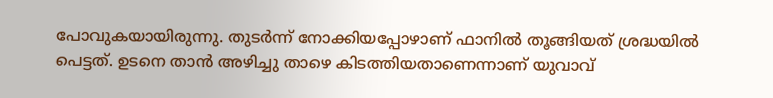പോവുകയായിരുന്നു. തുടർന്ന് നോക്കിയപ്പോഴാണ് ഫാനിൽ തൂങ്ങിയത് ശ്രദ്ധയിൽ പെട്ടത്. ഉടനെ താൻ അഴിച്ചു താഴെ കിടത്തിയതാണെന്നാണ് യുവാവ്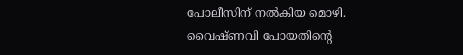പോലീസിന് നൽകിയ മൊഴി. വൈഷ്ണവി പോയതിന്റെ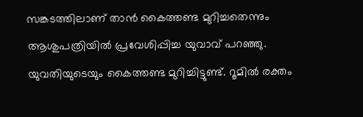സങ്കടത്തിലാണ് താൻ കൈത്തണ്ട മുറിച്ചതെന്നും ആശുപത്രിയിൽ പ്രവേശിപ്പിച്ച യുവാവ് പറഞ്ഞു. യുവതിയുടെയും കൈത്തണ്ട മുറിച്ചിട്ടുണ്ട്. റൂമിൽ രക്തം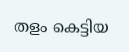തളം കെട്ടിയ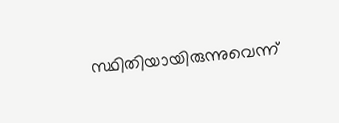സ്ഥിതിയായിരുന്നുവെന്ന്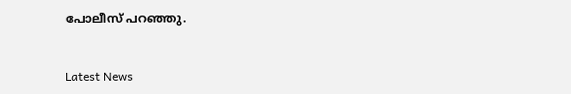പോലീസ് പറഞ്ഞു.


Latest News